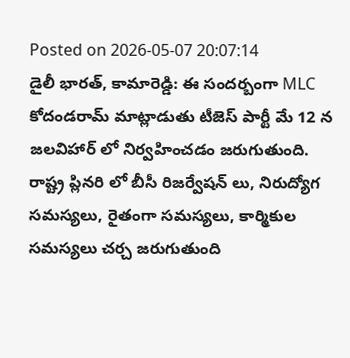Posted on 2026-05-07 20:07:14
డైలీ భారత్, కామారెడ్డి: ఈ సందర్బంగా MLC కోదండరామ్ మాట్లాడుతు టీజెస్ పార్టీ మే 12 న జలవిహార్ లో నిర్వహించడం జరుగుతుంది.
రాష్ట్ర ప్లినరి లో బీసీ రిజర్వేషన్ లు, నిరుద్యోగ సమస్యలు, రైతంగా సమస్యలు, కార్మికుల సమస్యలు చర్చ జరుగుతుంది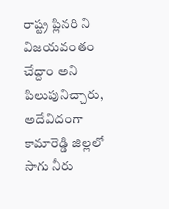రాష్ట్ర ప్లినరి ని విజయవంతం చేద్దాం అని పిలుపునిచ్చారు,
అదేవిదంగా కామారెడ్డి జిల్లలో సాగు నీరు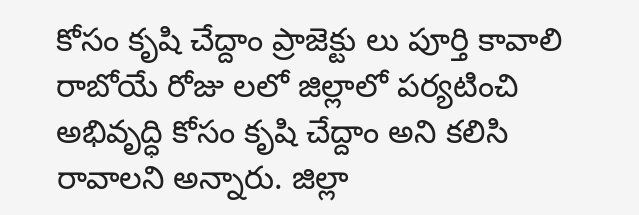కోసం కృషి చేద్దాం ప్రాజెక్టు లు పూర్తి కావాలి రాబోయే రోజు లలో జిల్లాలో పర్యటించి అభివృద్ధి కోసం కృషి చేద్దాం అని కలిసి రావాలని అన్నారు. జిల్లా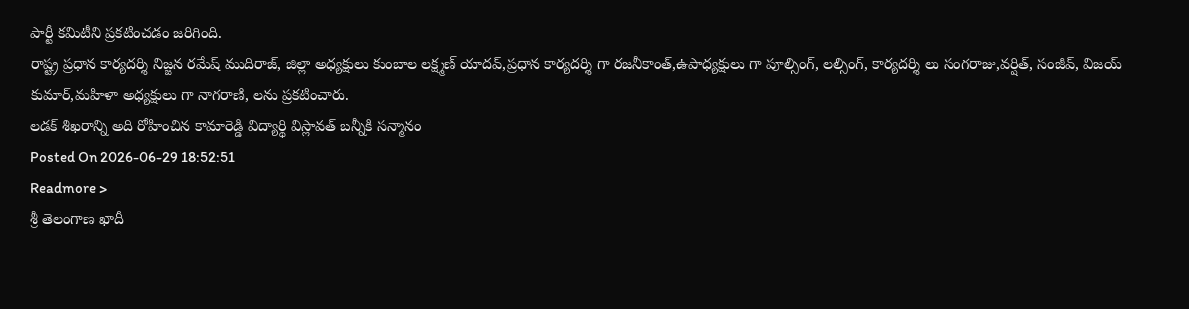పార్టీ కమిటీని ప్రకటించడం జరిగింది.
రాష్ట్ర ప్రధాన కార్యదర్శి నిజ్జన రమేష్ ముదిరాజ్, జిల్లా అధ్యక్షులు కుంబాల లక్ష్మణ్ యాదవ్,ప్రధాన కార్యదర్శి గా రజనీకాంత్,ఉపాధ్యక్షులు గా పూల్సింగ్, లల్సింగ్, కార్యదర్శి లు సంగరాజు,వర్షిత్, సంజీవ్, విజయ్ కుమార్,మహిళా అధ్యక్షులు గా నాగరాణి, లను ప్రకటించారు.
లడక్ శిఖరాన్ని అది రోహించిన కామారెడ్డి విద్యార్థి విస్లావత్ బన్నీకి సన్మానం
Posted On 2026-06-29 18:52:51
Readmore >
శ్రీ తెలంగాణ ఖాదీ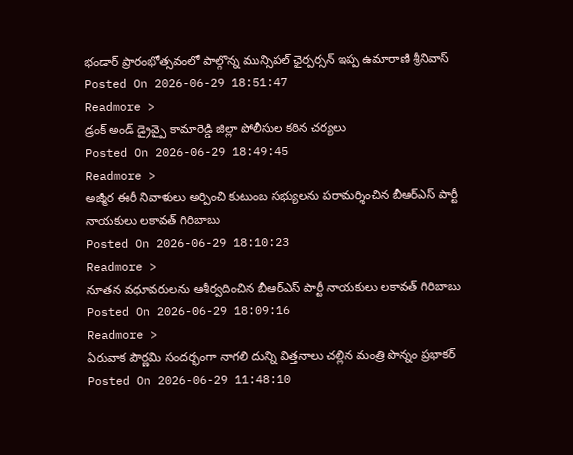భండార్ ప్రారంభోత్సవంలో పాల్గొన్న మున్సిపల్ ఛైర్పర్సన్ ఇప్ప ఉమారాణి శ్రీనివాస్
Posted On 2026-06-29 18:51:47
Readmore >
డ్రంక్ అండ్ డ్రైవ్పై కామారెడ్డి జిల్లా పోలీసుల కఠిన చర్యలు
Posted On 2026-06-29 18:49:45
Readmore >
అజ్మీర ఈరీ నివాళులు అర్పించి కుటుంబ సభ్యులను పరామర్శించిన బీఆర్ఎస్ పార్టీ నాయకులు లకావత్ గిరిబాబు
Posted On 2026-06-29 18:10:23
Readmore >
నూతన వధూవరులను ఆశీర్వదించిన బీఆర్ఎస్ పార్టీ నాయకులు లకావత్ గిరిబాబు
Posted On 2026-06-29 18:09:16
Readmore >
ఏరువాక పౌర్ణమి సందర్భంగా నాగలి దున్ని విత్తనాలు చల్లిన మంత్రి పొన్నం ప్రభాకర్
Posted On 2026-06-29 11:48:10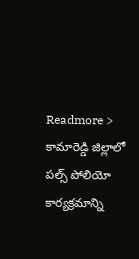Readmore >
కామారెడ్డి జిల్లాలో పల్స్ పోలియో కార్యక్రమాన్ని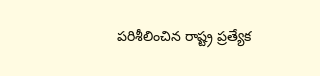పరిశీలించిన రాష్ట్ర ప్రత్యేక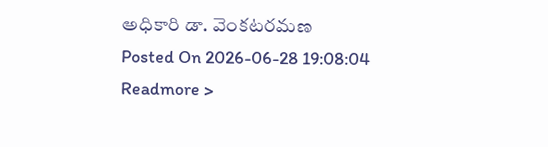అధికారి డా. వెంకటరమణ
Posted On 2026-06-28 19:08:04
Readmore >